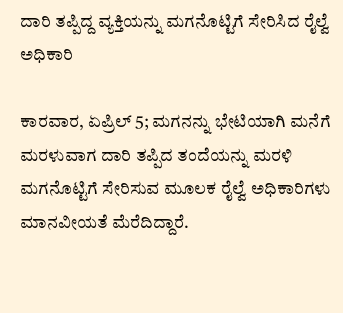ದಾರಿ ತಪ್ಪಿದ್ದ ವ್ಯಕ್ತಿಯನ್ನು ಮಗನೊಟ್ಟಿಗೆ ಸೇರಿಸಿದ ರೈಲ್ವೆ ಅಧಿಕಾರಿ

ಕಾರವಾರ, ಏಪ್ರಿಲ್ 5; ಮಗನನ್ನು ಭೇಟಿಯಾಗಿ ಮನೆಗೆ ಮರಳುವಾಗ ದಾರಿ ತಪ್ಪಿದ ತಂದೆಯನ್ನು ಮರಳಿ ಮಗನೊಟ್ಟಿಗೆ ಸೇರಿಸುವ ಮೂಲಕ ರೈಲ್ವೆ ಅಧಿಕಾರಿಗಳು ಮಾನವೀಯತೆ ಮೆರೆದಿದ್ದಾರೆ.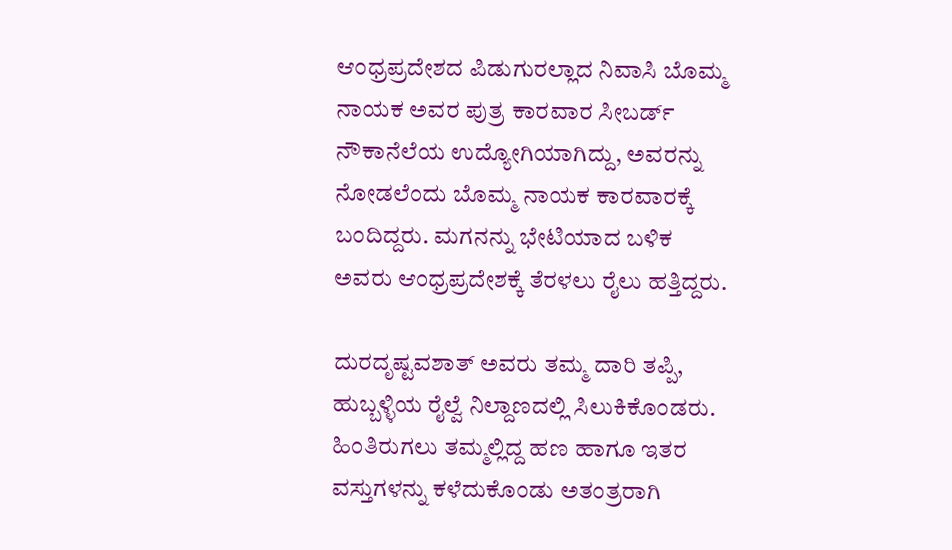ಆಂಧ್ರಪ್ರದೇಶದ ಪಿಡುಗುರಲ್ಲಾದ ನಿವಾಸಿ ಬೊಮ್ಮ ನಾಯಕ ಅವರ ಪುತ್ರ ಕಾರವಾರ ಸೀಬರ್ಡ್ ನೌಕಾನೆಲೆಯ ಉದ್ಯೋಗಿಯಾಗಿದ್ದು, ಅವರನ್ನು ನೋಡಲೆಂದು ಬೊಮ್ಮ ನಾಯಕ ಕಾರವಾರಕ್ಕೆ ಬಂದಿದ್ದರು. ಮಗನನ್ನು ಭೇಟಿಯಾದ ಬಳಿಕ ಅವರು ಆಂಧ್ರಪ್ರದೇಶಕ್ಕೆ ತೆರಳಲು ರೈಲು ಹತ್ತಿದ್ದರು.

ದುರದೃಷ್ಟವಶಾತ್ ಅವರು ತಮ್ಮ ದಾರಿ ತಪ್ಪಿ, ಹುಬ್ಬಳ್ಳಿಯ ರೈಲ್ವೆ ನಿಲ್ದಾಣದಲ್ಲಿ ಸಿಲುಕಿಕೊಂಡರು. ಹಿಂತಿರುಗಲು ತಮ್ಮಲ್ಲಿದ್ದ ಹಣ ಹಾಗೂ ಇತರ ವಸ್ತುಗಳನ್ನು ಕಳೆದುಕೊಂಡು ಅತಂತ್ರರಾಗಿ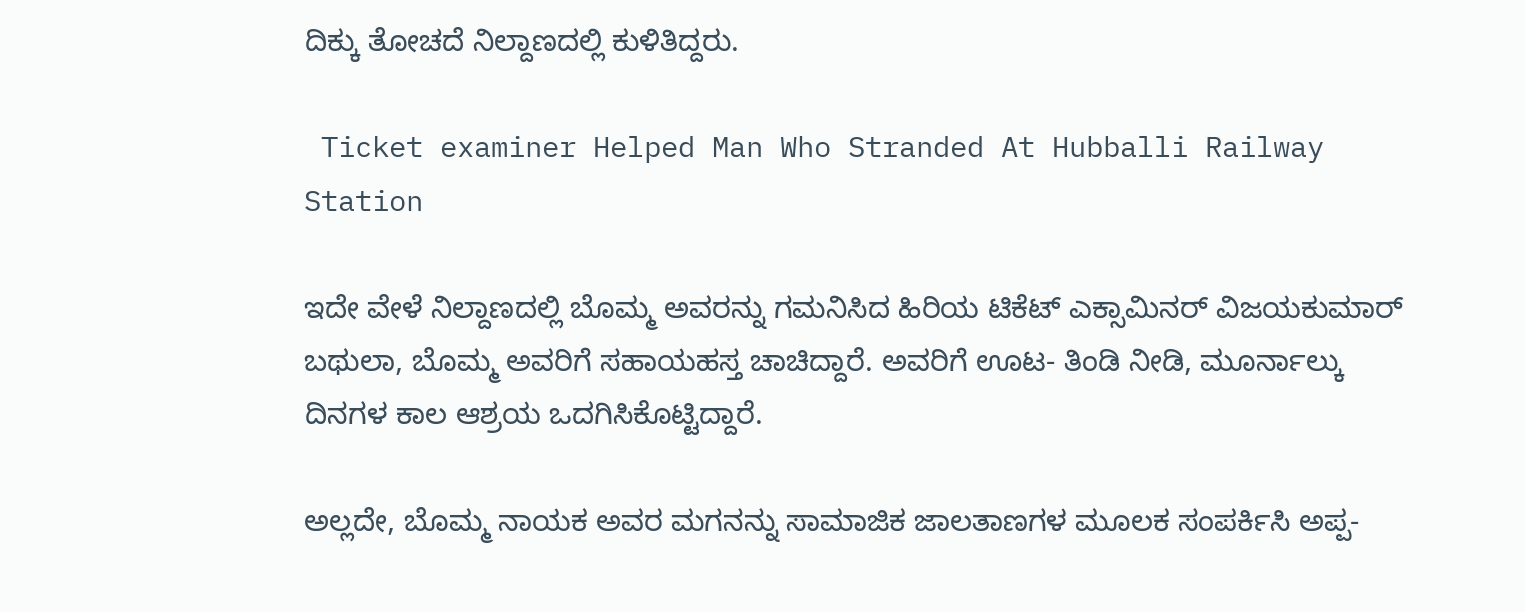ದಿಕ್ಕು ತೋಚದೆ ನಿಲ್ದಾಣದಲ್ಲಿ ಕುಳಿತಿದ್ದರು.

 Ticket examiner Helped Man Who Stranded At Hubballi Railway Station

ಇದೇ ವೇಳೆ ನಿಲ್ದಾಣದಲ್ಲಿ ಬೊಮ್ಮ ಅವರನ್ನು ಗಮನಿಸಿದ ಹಿರಿಯ ಟಿಕೆಟ್ ಎಕ್ಸಾಮಿನರ್ ವಿಜಯಕುಮಾರ್ ಬಥುಲಾ, ಬೊಮ್ಮ ಅವರಿಗೆ ಸಹಾಯಹಸ್ತ ಚಾಚಿದ್ದಾರೆ. ಅವರಿಗೆ ಊಟ- ತಿಂಡಿ ನೀಡಿ, ಮೂರ್ನಾಲ್ಕು ದಿನಗಳ ಕಾಲ ಆಶ್ರಯ ಒದಗಿಸಿಕೊಟ್ಟಿದ್ದಾರೆ.

ಅಲ್ಲದೇ, ಬೊಮ್ಮ ನಾಯಕ ಅವರ ಮಗನನ್ನು ಸಾಮಾಜಿಕ ಜಾಲತಾಣಗಳ ಮೂಲಕ ಸಂಪರ್ಕಿಸಿ ಅಪ್ಪ-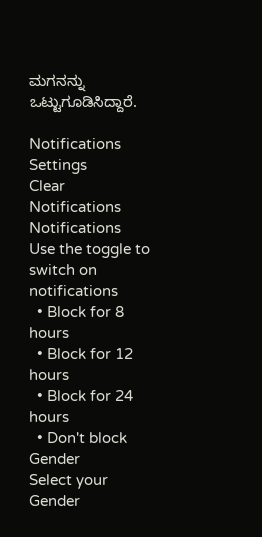ಮಗನನ್ನು ಒಟ್ಟುಗೂಡಿಸಿದ್ದಾರೆ‌.

Notifications
Settings
Clear Notifications
Notifications
Use the toggle to switch on notifications
  • Block for 8 hours
  • Block for 12 hours
  • Block for 24 hours
  • Don't block
Gender
Select your Gender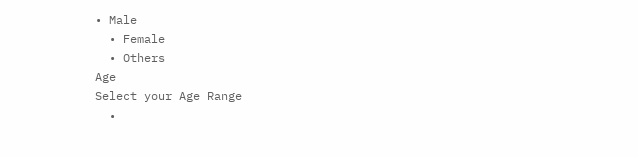• Male
  • Female
  • Others
Age
Select your Age Range
  •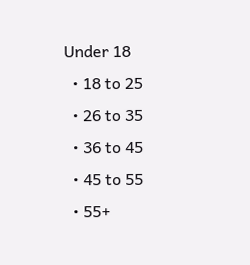Under 18
  • 18 to 25
  • 26 to 35
  • 36 to 45
  • 45 to 55
  • 55+